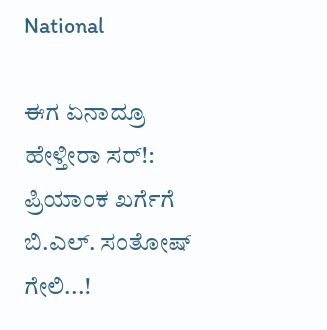National

ಈಗ ಏನಾದ್ರೂ ಹೇಳ್ತೀರಾ ಸರ್!: ಪ್ರಿಯಾಂಕ ಖರ್ಗೆಗೆ ಬಿ.ಎಲ್. ಸಂತೋಷ್ ಗೇಲಿ...!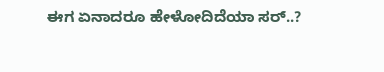ಈಗ ಏನಾದರೂ ಹೇಳೋದಿದೆಯಾ ಸರ್..?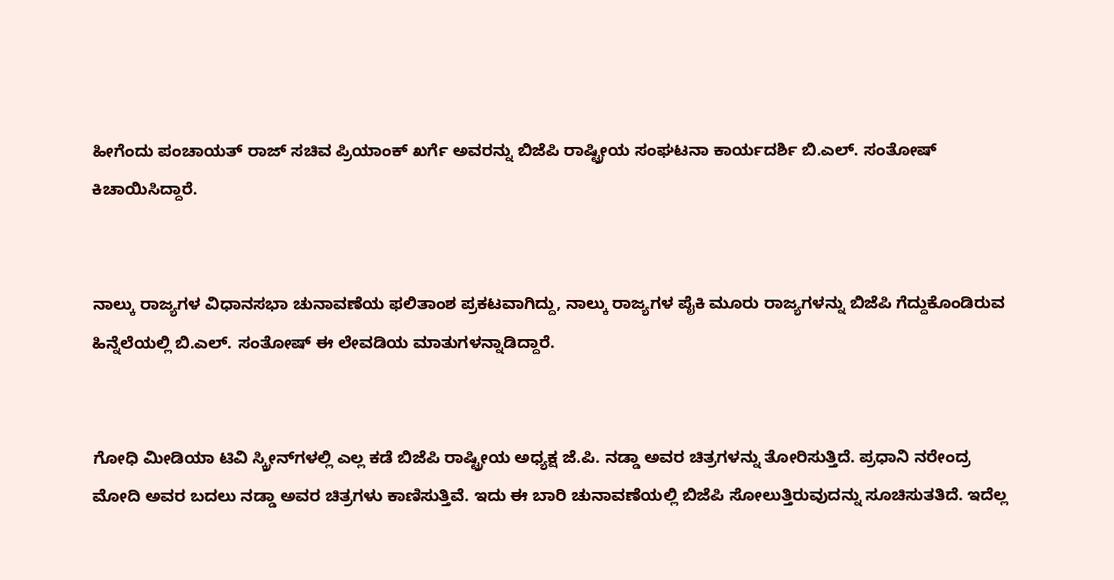ಹೀಗೆಂದು ಪಂಚಾಯತ್ ರಾಜ್ ಸಚಿವ ಪ್ರಿಯಾಂಕ್ ಖರ್ಗೆ ಅವರನ್ನು ಬಿಜೆಪಿ ರಾಷ್ಟ್ರೀಯ ಸಂಘಟನಾ ಕಾರ್ಯದರ್ಶಿ ಬಿ.ಎಲ್. ಸಂತೋಷ್ ಕಿಚಾಯಿಸಿದ್ದಾರೆ.


ನಾಲ್ಕು ರಾಜ್ಯಗಳ ವಿಧಾನಸಭಾ ಚುನಾವಣೆಯ ಫಲಿತಾಂಶ ಪ್ರಕಟವಾಗಿದ್ದು, ನಾಲ್ಕು ರಾಜ್ಯಗಳ ಪೈಕಿ ಮೂರು ರಾಜ್ಯಗಳನ್ನು ಬಿಜೆಪಿ ಗೆದ್ದುಕೊಂಡಿರುವ ಹಿನ್ನೆಲೆಯಲ್ಲಿ ಬಿ.ಎಲ್. ಸಂತೋಷ್ ಈ ಲೇವಡಿಯ ಮಾತುಗಳನ್ನಾಡಿದ್ದಾರೆ.


ಗೋಧಿ ಮೀಡಿಯಾ ಟಿವಿ ಸ್ಕ್ರೀನ್‌ಗಳಲ್ಲಿ ಎಲ್ಲ ಕಡೆ ಬಿಜೆಪಿ ರಾಷ್ಟ್ರೀಯ ಅಧ್ಯಕ್ಷ ಜೆ.ಪಿ. ನಡ್ಡಾ ಅವರ ಚಿತ್ರಗಳನ್ನು ತೋರಿಸುತ್ತಿದೆ. ಪ್ರಧಾನಿ ನರೇಂದ್ರ ಮೋದಿ ಅವರ ಬದಲು ನಡ್ಡಾ ಅವರ ಚಿತ್ರಗಳು ಕಾಣಿಸುತ್ತಿವೆ. ಇದು ಈ ಬಾರಿ ಚುನಾವಣೆಯಲ್ಲಿ ಬಿಜೆಪಿ ಸೋಲುತ್ತಿರುವುದನ್ನು ಸೂಚಿಸುತತಿದೆ. ಇದೆಲ್ಲ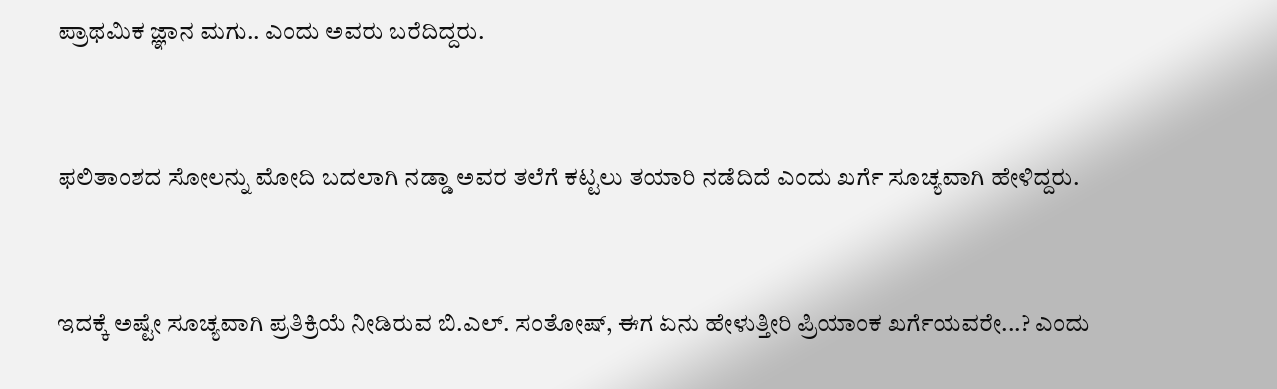ಪ್ರಾಥಮಿಕ ಜ್ಞಾನ ಮಗು.. ಎಂದು ಅವರು ಬರೆದಿದ್ದರು.


ಫಲಿತಾಂಶದ ಸೋಲನ್ನು ಮೋದಿ ಬದಲಾಗಿ ನಡ್ಡಾ ಅವರ ತಲೆಗೆ ಕಟ್ಟಲು ತಯಾರಿ ನಡೆದಿದೆ ಎಂದು ಖರ್ಗೆ ಸೂಚ್ಯವಾಗಿ ಹೇಳಿದ್ದರು.


ಇದಕ್ಕೆ ಅಷ್ಟೇ ಸೂಚ್ಯವಾಗಿ ಪ್ರತಿಕ್ರಿಯೆ ನೀಡಿರುವ ಬಿ.ಎಲ್. ಸಂತೋಷ್, ಈಗ ಏನು ಹೇಳುತ್ತೀರಿ ಪ್ರಿಯಾಂಕ ಖರ್ಗೆಯವರೇ...? ಎಂದು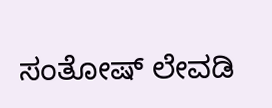ಸಂತೋಷ್ ಲೇವಡಿ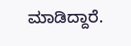ಮಾಡಿದ್ದಾರೆ.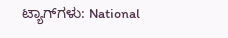ಟ್ಯಾಗ್‌ಗಳು: National